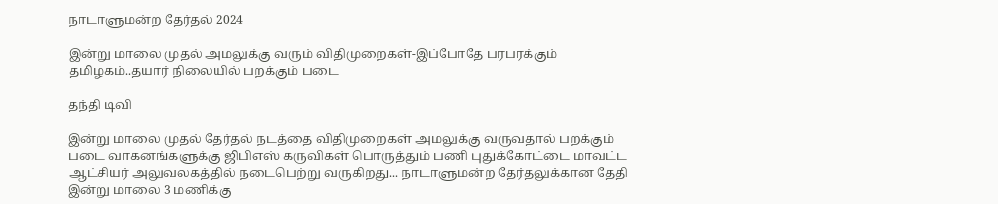நாடாளுமன்ற தேர்தல் 2024

இன்று மாலை முதல் அமலுக்கு வரும் விதிமுறைகள்-இப்போதே பரபரக்கும் தமிழகம்..தயார் நிலையில் பறக்கும் படை

தந்தி டிவி

இன்று மாலை முதல் தேர்தல் நடத்தை விதிமுறைகள் அமலுக்கு வருவதால் பறக்கும் படை வாகனங்களுக்கு ஜிபிஎஸ் கருவிகள் பொருத்தும் பணி புதுக்கோட்டை மாவட்ட ஆட்சியர் அலுவலகத்தில் நடைபெற்று வருகிறது... நாடாளுமன்ற தேர்தலுக்கான தேதி இன்று மாலை 3 மணிக்கு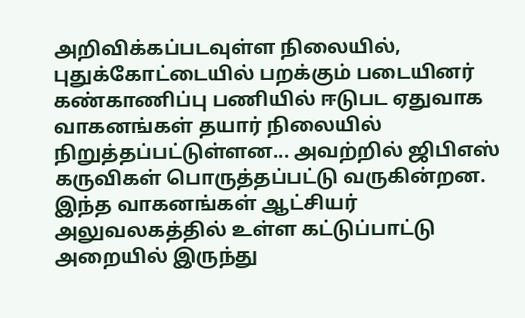அறிவிக்கப்படவுள்ள நிலையில், புதுக்கோட்டையில் பறக்கும் படையினர் கண்காணிப்பு பணியில் ஈடுபட ஏதுவாக வாகனங்கள் தயார் நிலையில் நிறுத்தப்பட்டுள்ளன... அவற்றில் ஜிபிஎஸ் கருவிகள் பொருத்தப்பட்டு வருகின்றன. இந்த வாகனங்கள் ஆட்சியர் அலுவலகத்தில் உள்ள கட்டுப்பாட்டு அறையில் இருந்து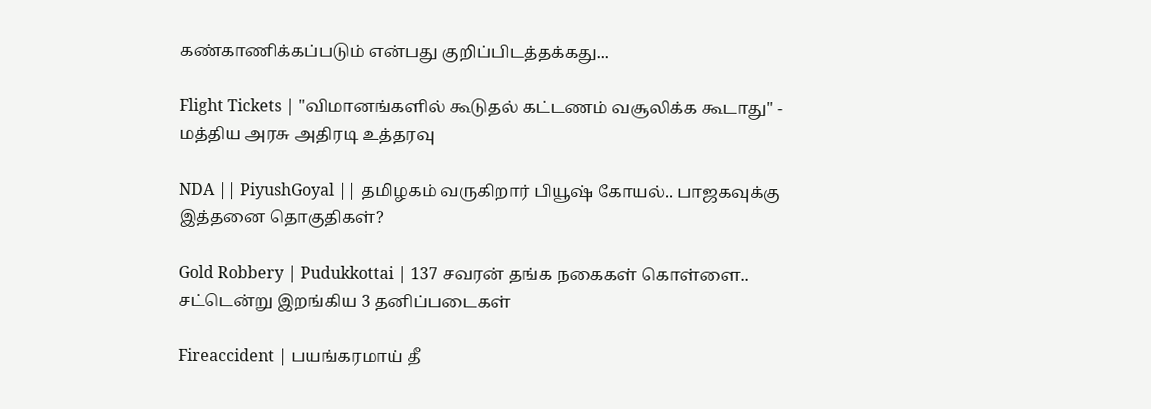கண்காணிக்கப்படும் என்பது குறிப்பிடத்தக்கது...

Flight Tickets | "விமானங்களில் கூடுதல் கட்டணம் வசூலிக்க கூடாது" - மத்திய அரசு அதிரடி உத்தரவு

NDA || PiyushGoyal || தமிழகம் வருகிறார் பியூஷ் கோயல்.. பாஜகவுக்கு இத்தனை தொகுதிகள்?

Gold Robbery | Pudukkottai | 137 சவரன் தங்க நகைகள் கொள்ளை.. சட்டென்று இறங்கிய 3 தனிப்படைகள்

Fireaccident | பயங்கரமாய் தீ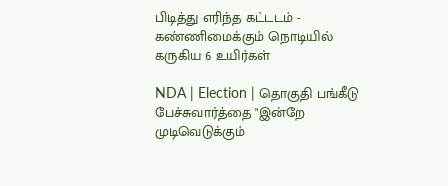பிடித்து எரிந்த கட்டடம் - கண்ணிமைக்கும் நொடியில் கருகிய 6 உயிர்கள்

NDA | Election | தொகுதி பங்கீடு பேச்சுவார்த்தை "இன்றே முடிவெடுக்கும்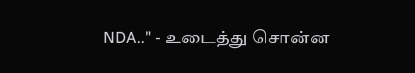NDA.." - உடைத்து சொன்ன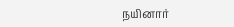நயினார்